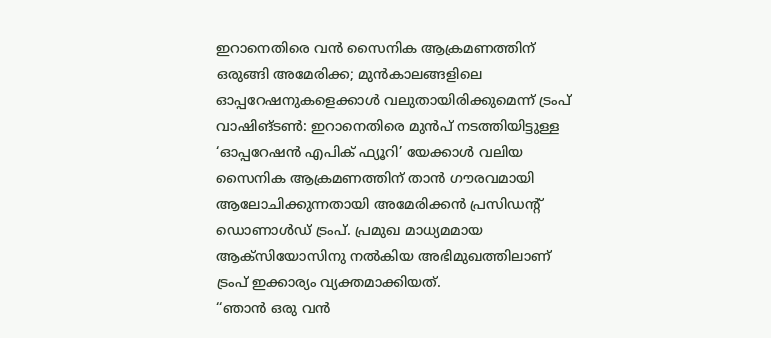ഇറാനെതിരെ വൻ സൈനിക ആക്രമണത്തിന് ഒരുങ്ങി അമേരിക്ക; മുൻകാലങ്ങളിലെ ഓപ്പറേഷനുകളെക്കാൾ വലുതായിരിക്കുമെന്ന് ട്രംപ്
വാഷിങ്ടൺ: ഇറാനെതിരെ മുൻപ് നടത്തിയിട്ടുള്ള ‘ഓപ്പറേഷൻ എപിക് ഫ്യൂറി’ യേക്കാൾ വലിയ സൈനിക ആക്രമണത്തിന് താൻ ഗൗരവമായി ആലോചിക്കുന്നതായി അമേരിക്കൻ പ്രസിഡന്റ് ഡൊണാൾഡ് ട്രംപ്. പ്രമുഖ മാധ്യമമായ ആക്സിയോസിനു നൽകിയ അഭിമുഖത്തിലാണ് ട്രംപ് ഇക്കാര്യം വ്യക്തമാക്കിയത്.
‘‘ഞാൻ ഒരു വൻ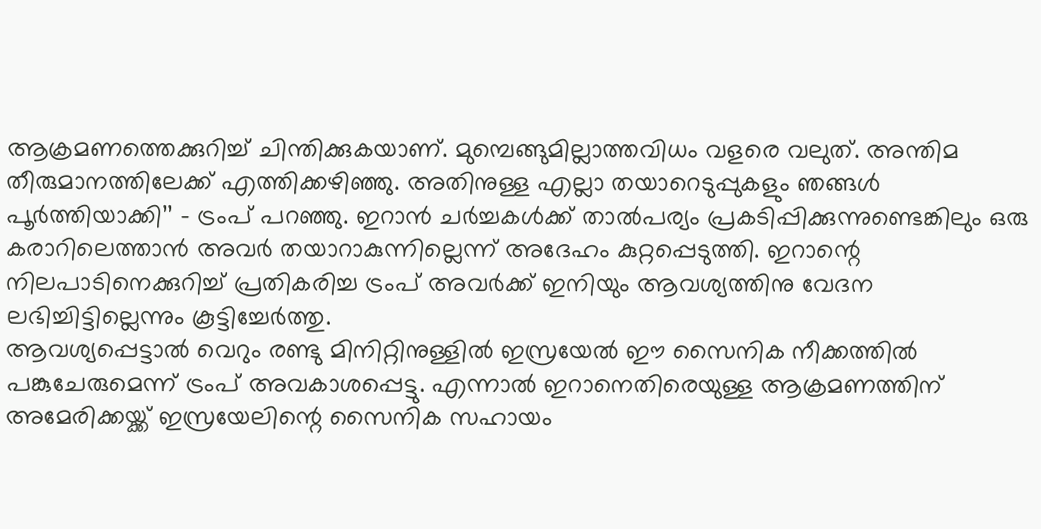ആക്രമണത്തെക്കുറിച്ച് ചിന്തിക്കുകയാണ്. മുമ്പെങ്ങുമില്ലാത്തവിധം വളരെ വലുത്. അന്തിമ തീരുമാനത്തിലേക്ക് എത്തിക്കഴിഞ്ഞു. അതിനുള്ള എല്ലാ തയാറെടുപ്പുകളും ഞങ്ങൾ പൂർത്തിയാക്കി’’ – ട്രംപ് പറഞ്ഞു. ഇറാൻ ചർച്ചകൾക്ക് താൽപര്യം പ്രകടിപ്പിക്കുന്നുണ്ടെങ്കിലും ഒരു കരാറിലെത്താൻ അവർ തയാറാകുന്നില്ലെന്ന് അദേഹം കുറ്റപ്പെടുത്തി. ഇറാന്റെ നിലപാടിനെക്കുറിച്ച് പ്രതികരിച്ച ട്രംപ് അവർക്ക് ഇനിയും ആവശ്യത്തിനു വേദന ലഭിച്ചിട്ടില്ലെന്നും കൂട്ടിച്ചേർത്തു.
ആവശ്യപ്പെട്ടാൽ വെറും രണ്ടു മിനിറ്റിനുള്ളിൽ ഇസ്രയേൽ ഈ സൈനിക നീക്കത്തിൽ പങ്കുചേരുമെന്ന് ട്രംപ് അവകാശപ്പെട്ടു. എന്നാൽ ഇറാനെതിരെയുള്ള ആക്രമണത്തിന് അമേരിക്കയ്ക്ക് ഇസ്രയേലിന്റെ സൈനിക സഹായം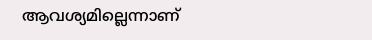ആവശ്യമില്ലെന്നാണ്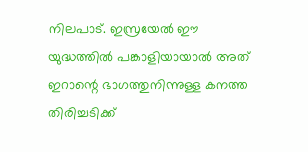നിലപാട്. ഇസ്രയേൽ ഈ യുദ്ധത്തിൽ പങ്കാളിയായാൽ അത് ഇറാന്റെ ഭാഗത്തുനിന്നുള്ള കനത്ത തിരിച്ചടിക്ക്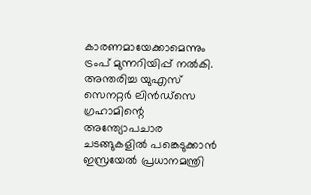കാരണമായേക്കാമെന്നും ട്രംപ് മുന്നറിയിപ്പ് നൽകി.
അന്തരിച്ച യുഎസ് സെനറ്റർ ലിൻഡ്സെ ഗ്രഹാമിന്റെ അന്ത്യോപചാര ചടങ്ങുകളിൽ പങ്കെടുക്കാൻ ഇസ്രയേൽ പ്രധാനമന്ത്രി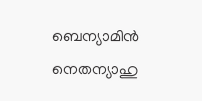ബെന്യാമിൻ നെതന്യാഹു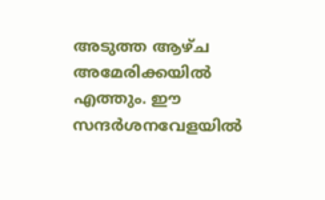അടുത്ത ആഴ്ച അമേരിക്കയിൽ എത്തും. ഈ സന്ദർശനവേളയിൽ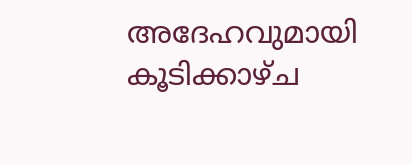അദേഹവുമായി കൂടിക്കാഴ്ച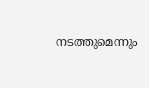നടത്തുമെന്നും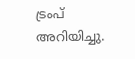ട്രംപ് അറിയിച്ചു.